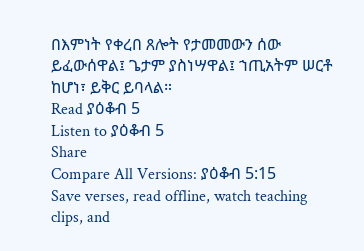በእምነት የቀረበ ጸሎት የታመመውን ሰው ይፈውሰዋል፤ ጌታም ያስነሣዋል፤ ኀጢአትም ሠርቶ ከሆነ፣ ይቅር ይባላል።
Read ያዕቆብ 5
Listen to ያዕቆብ 5
Share
Compare All Versions: ያዕቆብ 5:15
Save verses, read offline, watch teaching clips, and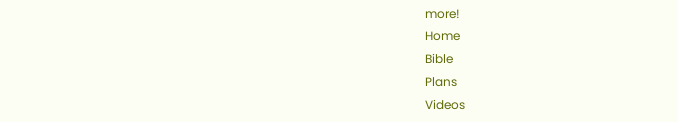more!
Home
Bible
Plans
Videos